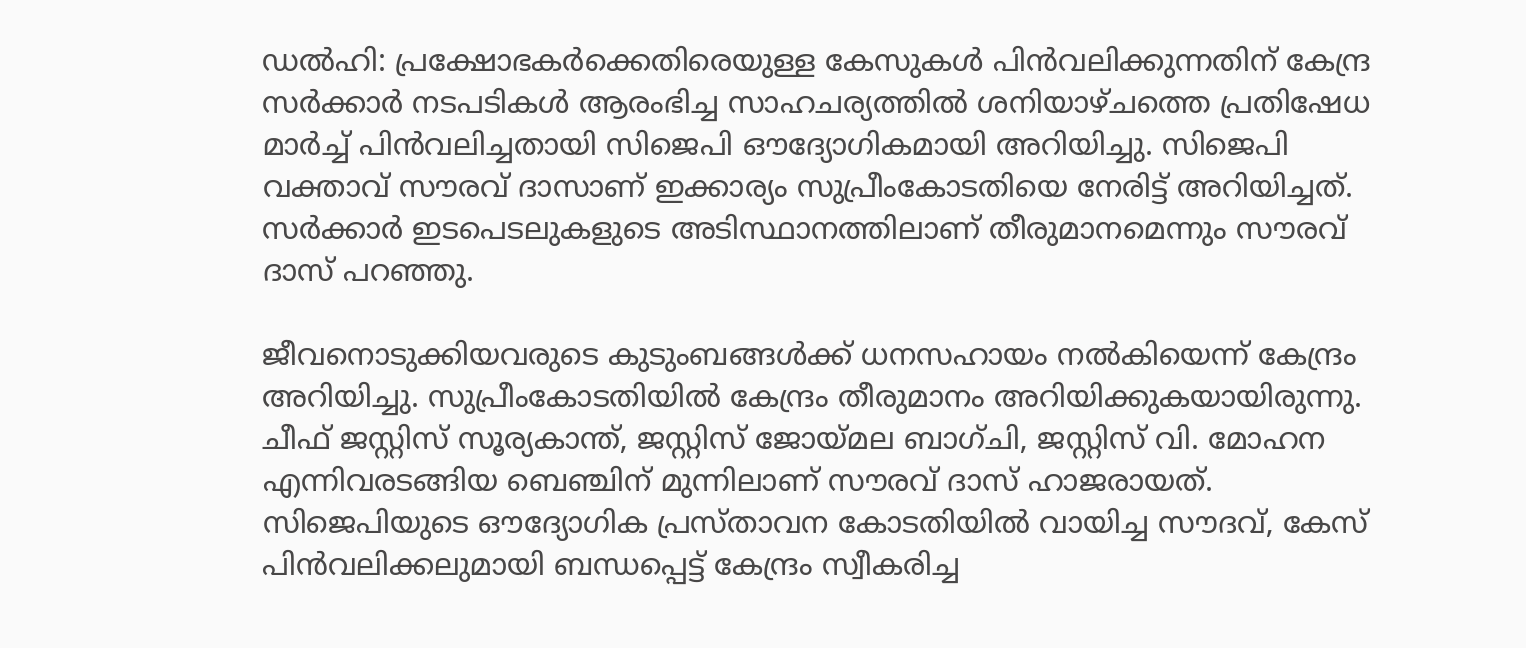ഡൽഹി: പ്രക്ഷോഭകർക്കെതിരെയുള്ള കേസുകൾ പിൻവലിക്കുന്നതിന് കേന്ദ്ര സർക്കാർ നടപടികൾ ആരംഭിച്ച സാഹചര്യത്തിൽ ശനിയാഴ്ചത്തെ പ്രതിഷേധ മാർച്ച് പിൻവലിച്ചതായി സിജെപി ഔദ്യോഗികമായി അറിയിച്ചു. സിജെപി വക്താവ് സൗരവ് ദാസാണ് ഇക്കാര്യം സുപ്രീംകോടതിയെ നേരിട്ട് അറിയിച്ചത്. സർക്കാർ ഇടപെ‌ടലുകളുടെ അടിസ്ഥാനത്തിലാണ് തീരുമാനമെന്നും സൗരവ് ദാസ് പറഞ്ഞു.

ജീവനൊടുക്കിയവരുടെ കുടുംബങ്ങൾക്ക് ധനസഹായം നൽകിയെന്ന് കേന്ദ്രം അറിയിച്ചു. സുപ്രീംകോടതിയിൽ കേന്ദ്രം തീരുമാനം അറിയിക്കുകയായിരുന്നു. ചീഫ് ജസ്റ്റിസ് സൂര്യകാന്ത്, ജസ്റ്റിസ് ജോയ്മല ബാഗ്ചി, ജസ്റ്റിസ് വി. മോഹന എന്നിവരടങ്ങിയ ബെഞ്ചിന് മുന്നിലാണ് സൗരവ് ദാസ് ഹാജരായത്. സിജെപിയുടെ ഔദ്യോഗിക പ്രസ്താവന കോടതിയിൽ വായിച്ച സൗദവ്, കേസ് പിൻവലിക്കലുമായി ബന്ധപ്പെട്ട് കേന്ദ്രം സ്വീകരിച്ച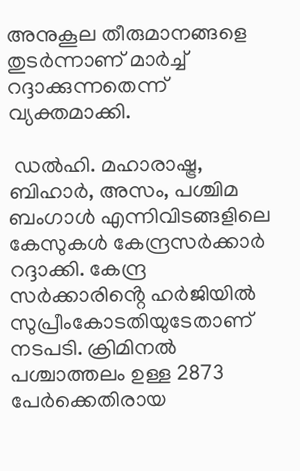അനുകൂല തീരുമാനങ്ങളെ തുടർന്നാണ് മാർച്ച് റദ്ദാക്കുന്നതെന്ന് വ്യക്തമാക്കി.

 ഡൽഹി. മഹാരാഷ്ട്ര, ബിഹാര്‍, അസം, പശ്ചിമ ബംഗാള്‍ എന്നിവിടങ്ങളിലെ കേസുകള്‍ കേന്ദ്രസർക്കാർ റദ്ദാക്കി. കേന്ദ്ര സര്‍ക്കാരിൻ്റെ ഹര്‍ജിയിൽ സുപ്രീംകോടതിയുടേതാണ് നടപടി. ക്രിമിനല്‍ പശ്ചാത്തലം ഉള്ള 2873 പേര്‍ക്കെതിരായ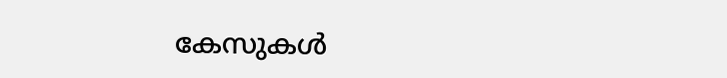കേസുകള്‍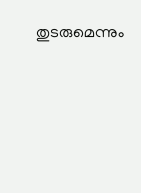തുടരുമെന്നും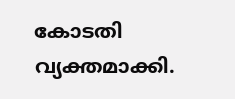കോടതി വ്യക്തമാക്കി.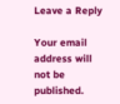Leave a Reply

Your email address will not be published.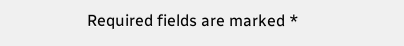Required fields are marked *